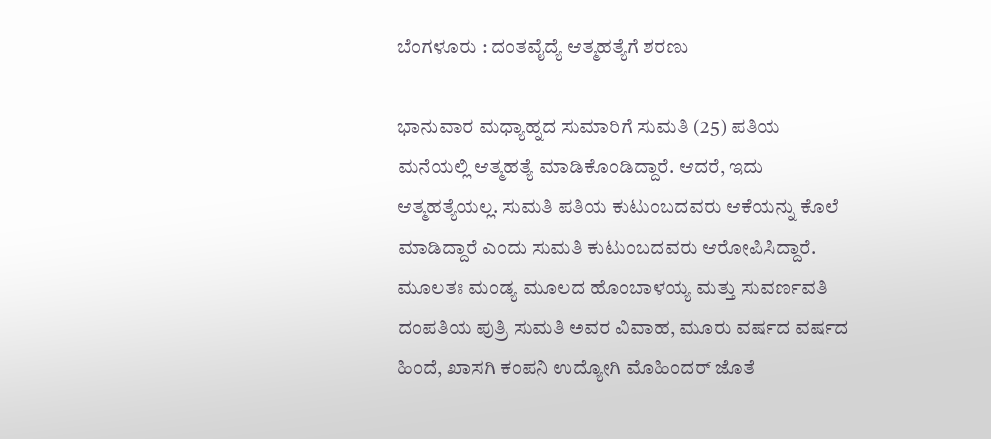ಬೆಂಗಳೂರು : ದಂತವೈದ್ಯೆ ಆತ್ಮಹತ್ಯೆಗೆ ಶರಣು

ಭಾನುವಾರ ಮಧ್ಯಾಹ್ನದ ಸುಮಾರಿಗೆ ಸುಮತಿ (25) ಪತಿಯ ಮನೆಯಲ್ಲಿ ಆತ್ಮಹತ್ಯೆ ಮಾಡಿಕೊಂಡಿದ್ದಾರೆ. ಆದರೆ, ಇದು ಆತ್ಮಹತ್ಯೆಯಲ್ಲ. ಸುಮತಿ ಪತಿಯ ಕುಟುಂಬದವರು ಆಕೆಯನ್ನು ಕೊಲೆ ಮಾಡಿದ್ದಾರೆ ಎಂದು ಸುಮತಿ ಕುಟುಂಬದವರು ಆರೋಪಿಸಿದ್ದಾರೆ.
ಮೂಲತಃ ಮಂಡ್ಯ ಮೂಲದ ಹೊಂಬಾಳಯ್ಯ ಮತ್ತು ಸುವರ್ಣವತಿ ದಂಪತಿಯ ಪುತ್ರಿ ಸುಮತಿ ಅವರ ವಿವಾಹ, ಮೂರು ವರ್ಷದ ವರ್ಷದ ಹಿಂದೆ, ಖಾಸಗಿ ಕಂಪನಿ ಉದ್ಯೋಗಿ ಮೊಹಿಂದರ್ ಜೊತೆ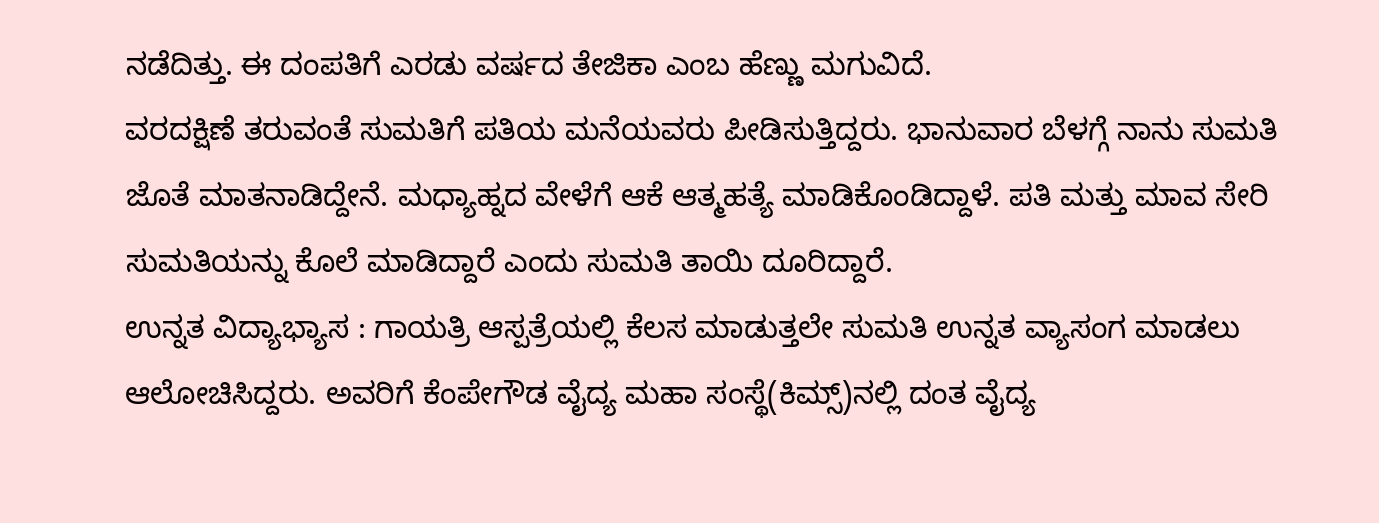ನಡೆದಿತ್ತು. ಈ ದಂಪತಿಗೆ ಎರಡು ವರ್ಷದ ತೇಜಿಕಾ ಎಂಬ ಹೆಣ್ಣು ಮಗುವಿದೆ.
ವರದಕ್ಷಿಣೆ ತರುವಂತೆ ಸುಮತಿಗೆ ಪತಿಯ ಮನೆಯವರು ಪೀಡಿಸುತ್ತಿದ್ದರು. ಭಾನುವಾರ ಬೆಳಗ್ಗೆ ನಾನು ಸುಮತಿ ಜೊತೆ ಮಾತನಾಡಿದ್ದೇನೆ. ಮಧ್ಯಾಹ್ನದ ವೇಳೆಗೆ ಆಕೆ ಆತ್ಮಹತ್ಯೆ ಮಾಡಿಕೊಂಡಿದ್ದಾಳೆ. ಪತಿ ಮತ್ತು ಮಾವ ಸೇರಿ ಸುಮತಿಯನ್ನು ಕೊಲೆ ಮಾಡಿದ್ದಾರೆ ಎಂದು ಸುಮತಿ ತಾಯಿ ದೂರಿದ್ದಾರೆ.
ಉನ್ನತ ವಿದ್ಯಾಭ್ಯಾಸ : ಗಾಯತ್ರಿ ಆಸ್ಪತ್ರೆಯಲ್ಲಿ ಕೆಲಸ ಮಾಡುತ್ತಲೇ ಸುಮತಿ ಉನ್ನತ ವ್ಯಾಸಂಗ ಮಾಡಲು ಆಲೋಚಿಸಿದ್ದರು. ಅವರಿಗೆ ಕೆಂಪೇಗೌಡ ವೈದ್ಯ ಮಹಾ ಸಂಸ್ಥೆ(ಕಿಮ್ಸ್)ನಲ್ಲಿ ದಂತ ವೈದ್ಯ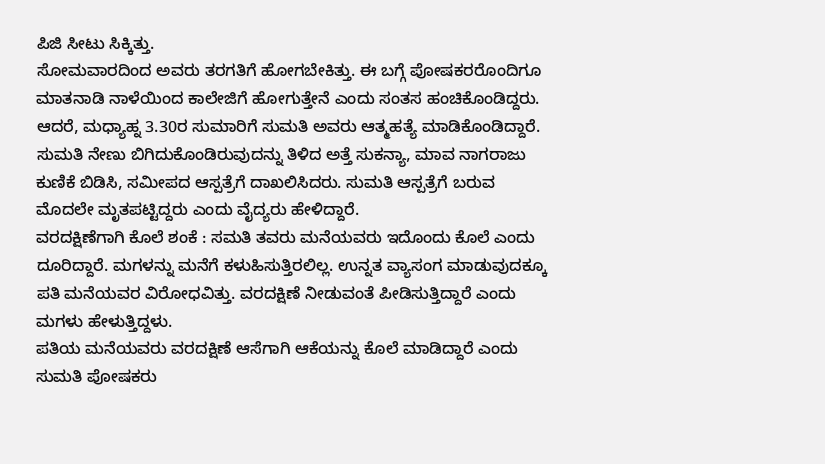ಪಿಜಿ ಸೀಟು ಸಿಕ್ಕಿತ್ತು.
ಸೋಮವಾರದಿಂದ ಅವರು ತರಗತಿಗೆ ಹೋಗಬೇಕಿತ್ತು. ಈ ಬಗ್ಗೆ ಪೋಷಕರರೊಂದಿಗೂ ಮಾತನಾಡಿ ನಾಳೆಯಿಂದ ಕಾಲೇಜಿಗೆ ಹೋಗುತ್ತೇನೆ ಎಂದು ಸಂತಸ ಹಂಚಿಕೊಂಡಿದ್ದರು. ಆದರೆ, ಮಧ್ಯಾಹ್ನ 3.30ರ ಸುಮಾರಿಗೆ ಸುಮತಿ ಅವರು ಆತ್ಮಹತ್ಯೆ ಮಾಡಿಕೊಂಡಿದ್ದಾರೆ.
ಸುಮತಿ ನೇಣು ಬಿಗಿದುಕೊಂಡಿರುವುದನ್ನು ತಿಳಿದ ಅತ್ತೆ ಸುಕನ್ಯಾ, ಮಾವ ನಾಗರಾಜು ಕುಣಿಕೆ ಬಿಡಿಸಿ, ಸಮೀಪದ ಆಸ್ಪತ್ರೆಗೆ ದಾಖಲಿಸಿದರು. ಸುಮತಿ ಆಸ್ಪತ್ರೆಗೆ ಬರುವ ಮೊದಲೇ ಮೃತಪಟ್ಟಿದ್ದರು ಎಂದು ವೈದ್ಯರು ಹೇಳಿದ್ದಾರೆ.
ವರದಕ್ಷಿಣೆಗಾಗಿ ಕೊಲೆ ಶಂಕೆ : ಸಮತಿ ತವರು ಮನೆಯವರು ಇದೊಂದು ಕೊಲೆ ಎಂದು ದೂರಿದ್ದಾರೆ. ಮಗಳನ್ನು ಮನೆಗೆ ಕಳುಹಿಸುತ್ತಿರಲಿಲ್ಲ. ಉನ್ನತ ವ್ಯಾಸಂಗ ಮಾಡುವುದಕ್ಕೂ ಪತಿ ಮನೆಯವರ ವಿರೋಧವಿತ್ತು. ವರದಕ್ಷಿಣೆ ನೀಡುವಂತೆ ಪೀಡಿಸುತ್ತಿದ್ದಾರೆ ಎಂದು ಮಗಳು ಹೇಳುತ್ತಿದ್ದಳು.
ಪತಿಯ ಮನೆಯವರು ವರದಕ್ಷಿಣೆ ಆಸೆಗಾಗಿ ಆಕೆಯನ್ನು ಕೊಲೆ ಮಾಡಿದ್ದಾರೆ ಎಂದು ಸುಮತಿ ಪೋಷಕರು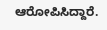ಆರೋಪಿಸಿದ್ದಾರೆ.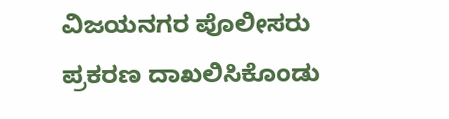ವಿಜಯನಗರ ಪೊಲೀಸರು ಪ್ರಕರಣ ದಾಖಲಿಸಿಕೊಂಡು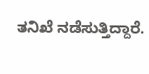ತನಿಖೆ ನಡೆಸುತ್ತಿದ್ದಾರೆ.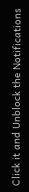Click it and Unblock the Notifications